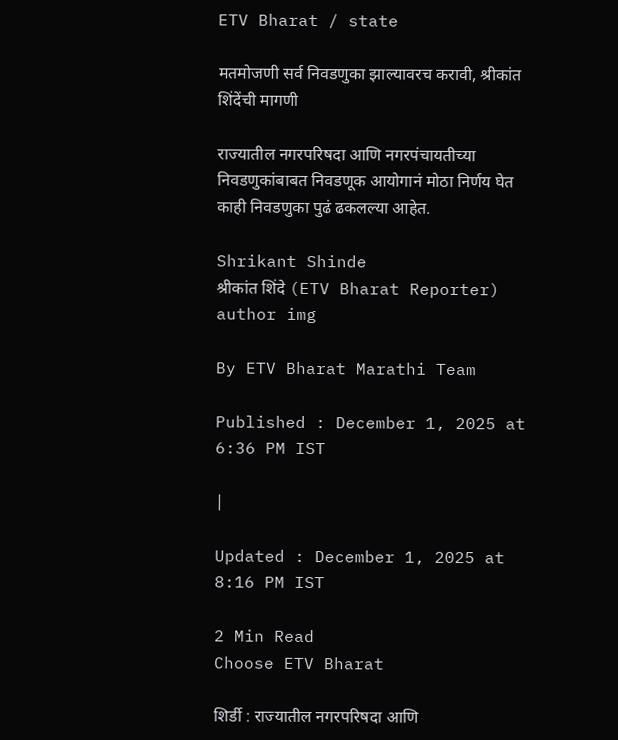ETV Bharat / state

मतमोजणी सर्व निवडणुका झाल्यावरच करावी, श्रीकांत शिंदेंची मागणी

राज्यातील नगरपरिषदा आणि नगरपंचायतीच्या निवडणुकांबाबत निवडणूक आयोगानं मोठा निर्णय घेत काही निवडणुका पुढं ढकलल्या आहेत.

Shrikant Shinde
श्रीकांत शिंदे (ETV Bharat Reporter)
author img

By ETV Bharat Marathi Team

Published : December 1, 2025 at 6:36 PM IST

|

Updated : December 1, 2025 at 8:16 PM IST

2 Min Read
Choose ETV Bharat

शिर्डी : राज्यातील नगरपरिषदा आणि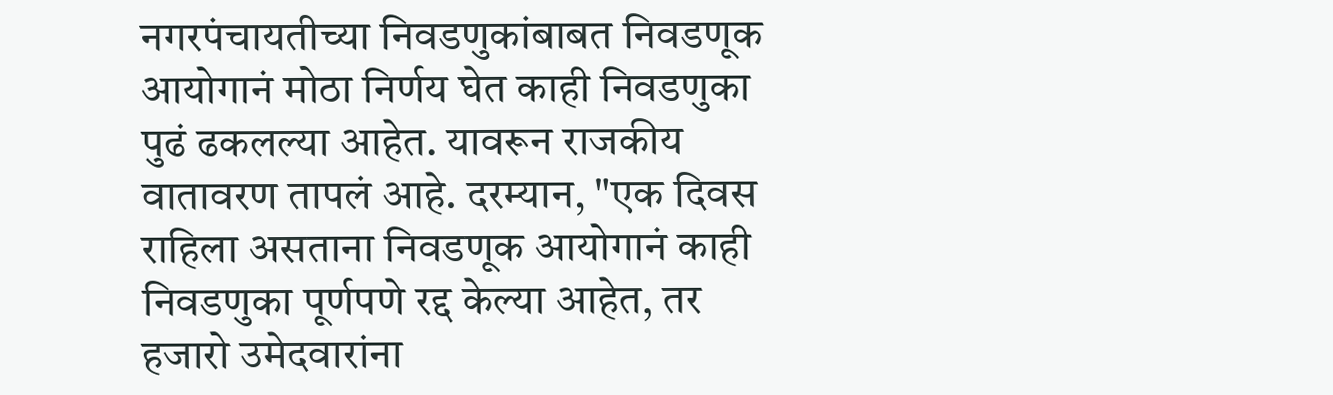नगरपंचायतीच्या निवडणुकांबाबत निवडणूक आयोगानं मोठा निर्णय घेत काही निवडणुका पुढं ढकलल्या आहेत. यावरून राजकीय वातावरण तापलं आहे. दरम्यान, "एक दिवस राहिला असताना निवडणूक आयोगानं काही निवडणुका पूर्णपणे रद्द केल्या आहेत, तर हजारो उमेदवारांना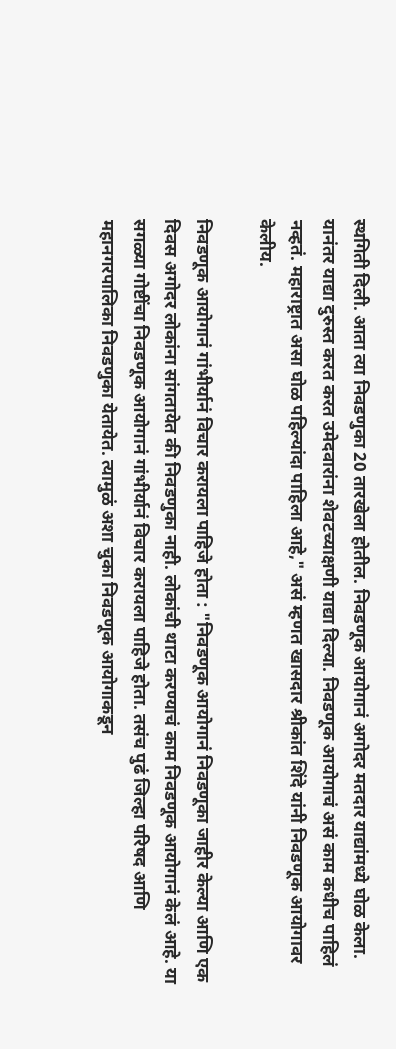स्थगिती दिली. आता त्या निवडणुका 20 तारखेला होतील. निवडणूक आयोगानं अगोदर मतदार याद्यांमध्ये घोळ केला. यानंतर याद्या दुरुस्त करत करत उमेदवारांना शेवटच्याक्षणी याद्या दिल्या. निवडणूक आयोगाचं असं काम कधीच पाहिलं नव्हतं. महाराष्ट्रात असा घोळ पहिल्यांदा पाहिला आहे," असं म्हणत खासदार श्रीकांत शिंदे यांनी निवडणूक आयोगावर केलीय.

निवडणूक आयोगानं गांभीर्यानं विचार करायला पाहिजे होता : "निवडणूक आयोगानं निवडणूका जाहीर केल्या आणि एक दिवस अगोदर लोकांना सांगतायेत की निवडणुका नाही. लोकांची थाटा करण्याचं काम निवडणूक आयोगानं केलं आहे. या सगळ्या गोष्टींचा निवडणूक आयोगानं गांभीर्यानं विचार करायला पाहिजे होता. तसंच पुढं जिल्हा परिषद आणि महानगरपालिका निवडणुका येतायेत. त्यामुळं अशा चुका निवडणूक आयोगाकडून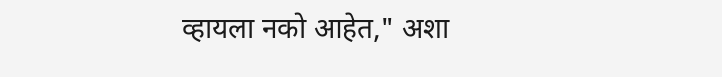व्हायला नको आहेत," अशा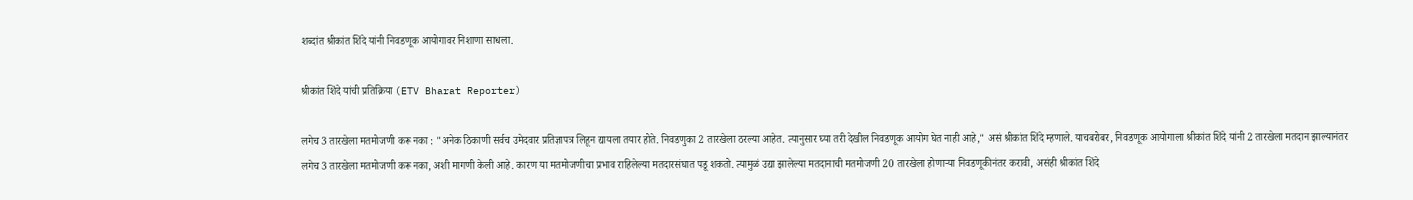शब्दांत श्रीकांत शिंदे यांनी निवडणूक आयोगावर निशाणा साधला.

श्रीकांत शिंदे यांची प्रतिक्रिया (ETV Bharat Reporter)

लगेच 3 तारखेला मतमोजणी करू नका : "अनेक ठिकाणी सर्वच उमेदवार प्रतिज्ञापत्र लिहून द्यायला तयार होते. निवडणुका 2 तारखेला ठरल्या आहेत. त्यानुसार घ्या तरी देखील निवडणूक आयोग घेत नाही आहे," असं श्रीकांत शिंदे म्हणाले. याचबरोबर, निवडणूक आयोगाला श्रीकांत शिंदे यांनी 2 तारखेला मतदान झाल्यानंतर लगेच 3 तारखेला मतमोजणी करू नका, अशी मागणी केली आहे. कारण या मतमोजणीचा प्रभाव राहिलेल्या मतदारसंघात पडू शकतो. त्यामुळं उद्या झालेल्या मतदानाची मतमोजणी 20 तारखेला होणाऱ्या निवडणूकीनंतर करावी, असंही श्रीकांत शिंदे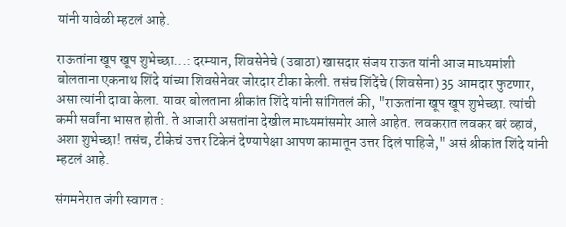यांनी यावेळी म्हटलं आहे.

राऊतांना खूप खूप शुभेच्छा...: दरम्यान, शिवसेनेचे (उबाठा) खासदार संजय राऊत यांनी आज माध्यमांशी बोलताना एकनाथ शिंदे यांच्या शिवसेनेवर जोरदार टीका केली. तसंच शिंदेंचे (शिवसेना) 35 आमदार फुटणार, असा त्यांनी दावा केला. यावर बोलताना श्रीकांत शिंदे यांनी सांगितलं की, "राऊतांना खूप खूप शुभेच्छा. त्यांची कमी सर्वांना भासत होती. ते आजारी असतांना देखील माध्यमांसमोर आले आहेत. लवकरात लवकर बरं व्हावं, अशा शुभेच्छा! तसंच, टीकेचं उत्तर टिकेनं देण्यापेक्षा आपण कामातून उत्तर दिलं पाहिजे," असं श्रीकांत शिंदे यांनी म्हटलं आहे.

संगमनेरात जंगी स्वागत :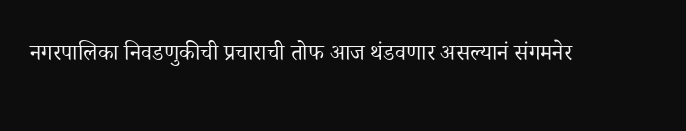नगरपालिका निवडणुकीची प्रचाराची तोफ आज थंडवणार असल्यानं संगमनेर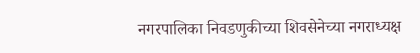नगरपालिका निवडणुकीच्या शिवसेनेच्या नगराध्यक्ष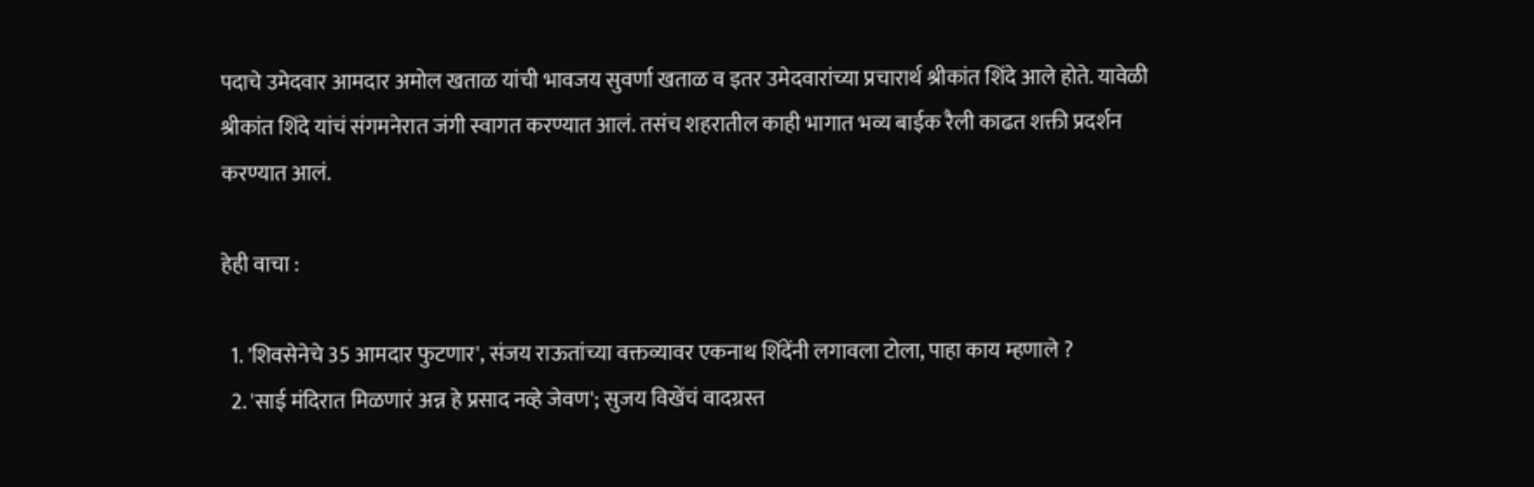पदाचे उमेदवार आमदार अमोल खताळ यांची भावजय सुवर्णा खताळ व इतर उमेदवारांच्या प्रचारार्थ श्रीकांत शिंदे आले होते. यावेळी श्रीकांत शिंदे यांचं संगमनेरात जंगी स्वागत करण्यात आलं. तसंच शहरातील काही भागात भव्य बाईक रैली काढत शक्ती प्रदर्शन करण्यात आलं.

हेही वाचा :

  1. 'शिवसेनेचे 35 आमदार फुटणार', संजय राऊतांच्या वक्तव्यावर एकनाथ शिंदेंनी लगावला टोला, पाहा काय म्हणाले ?
  2. 'साई मंदिरात मिळणारं अन्न हे प्रसाद नव्हे जेवण'; सुजय विखेंचं वादग्रस्त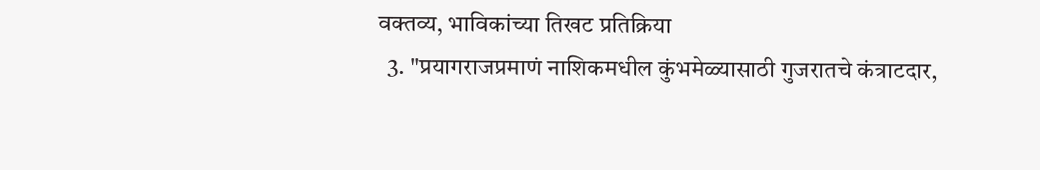वक्तव्य, भाविकांच्या तिखट प्रतिक्रिया
  3. "प्रयागराजप्रमाणं नाशिकमधील कुंभमेळ्यासाठी गुजरातचे कंत्राटदार,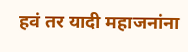हवं तर यादी महाजनांना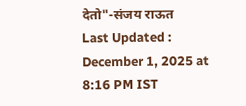देतो"-संजय राऊत
Last Updated : December 1, 2025 at 8:16 PM IST